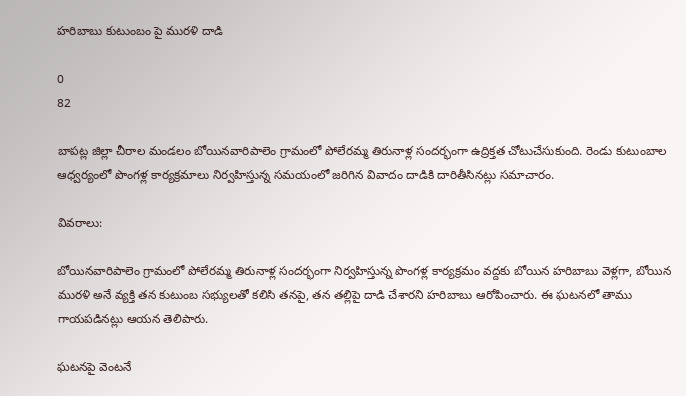హరిబాబు కుటుంబం పై మురళి దాడి

0
82

బాపట్ల జిల్లా చీరాల మండలం బోయినవారిపాలెం గ్రామంలో పోలేరమ్మ తిరునాళ్ల సందర్భంగా ఉద్రిక్తత చోటుచేసుకుంది. రెండు కుటుంబాల ఆధ్వర్యంలో పొంగళ్ల కార్యక్రమాలు నిర్వహిస్తున్న సమయంలో జరిగిన వివాదం దాడికి దారితీసినట్లు సమాచారం.

వివరాలు:

బోయినవారిపాలెం గ్రామంలో పోలేరమ్మ తిరునాళ్ల సందర్భంగా నిర్వహిస్తున్న పొంగళ్ల కార్యక్రమం వద్దకు బోయిన హరిబాబు వెళ్లగా, బోయిన మురళి అనే వ్యక్తి తన కుటుంబ సభ్యులతో కలిసి తనపై, తన తల్లిపై దాడి చేశారని హరిబాబు ఆరోపించారు. ఈ ఘటనలో తాము గాయపడినట్లు ఆయన తెలిపారు.

ఘటనపై వెంటనే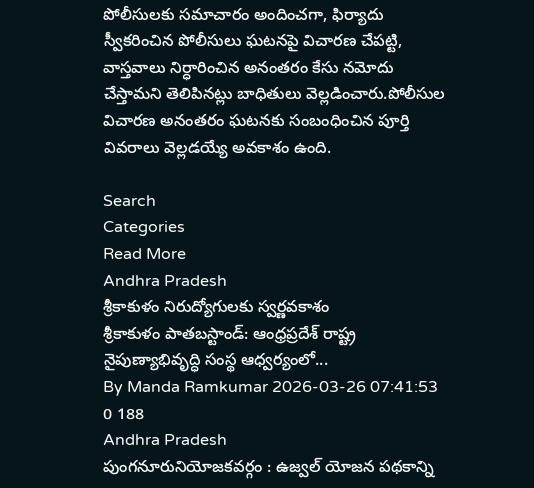పోలీసులకు సమాచారం అందించగా, ఫిర్యాదు స్వీకరించిన పోలీసులు ఘటనపై విచారణ చేపట్టి, వాస్తవాలు నిర్ధారించిన అనంతరం కేసు నమోదు చేస్తామని తెలిపినట్లు బాధితులు వెల్లడించారు.పోలీసుల విచారణ అనంతరం ఘటనకు సంబంధించిన పూర్తి వివరాలు వెల్లడయ్యే అవకాశం ఉంది.

Search
Categories
Read More
Andhra Pradesh
శ్రీకాకుళం నిరుద్యోగులకు స్వర్ణవకాశం
శ్రీకాకుళం పాతబస్టాండ్‌: ఆంధ్రప్రదేశ్‌ రాష్ట్ర నైపుణ్యాభివృద్ధి సంస్థ ఆధ్వర్యంలో...
By Manda Ramkumar 2026-03-26 07:41:53 0 188
Andhra Pradesh
పుంగనూరునియోజకవర్గం : ఉజ్వల్ యోజన పథకాన్ని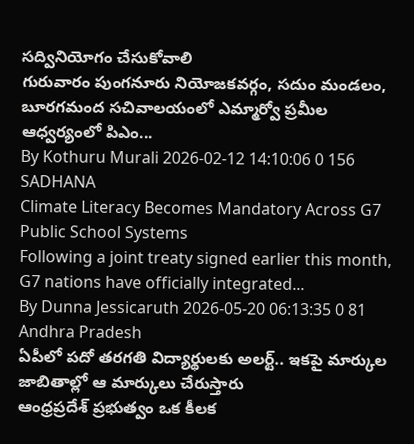సద్వినియోగం చేసుకోవాలి
గురువారం పుంగనూరు నియోజకవర్గం, సదుం మండలం, బూరగమంద సచివాలయంలో ఎమ్మార్వో ప్రమీల ఆధ్వర్యంలో పిఎం...
By Kothuru Murali 2026-02-12 14:10:06 0 156
SADHANA
Climate Literacy Becomes Mandatory Across G7 Public School Systems
Following a joint treaty signed earlier this month, G7 nations have officially integrated...
By Dunna Jessicaruth 2026-05-20 06:13:35 0 81
Andhra Pradesh
ఏపీలో పదో తరగతి విద్యార్థులకు అలర్ట్.. ఇకపై మార్కుల జాబితాల్లో ఆ మార్కులు చేరుస్తారు
ఆంధ్రప్రదేశ్ ప్రభుత్వం ఒక కీలక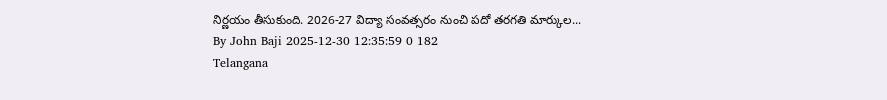నిర్ణయం తీసుకుంది. 2026-27 విద్యా సంవత్సరం నుంచి పదో తరగతి మార్కుల...
By John Baji 2025-12-30 12:35:59 0 182
Telangana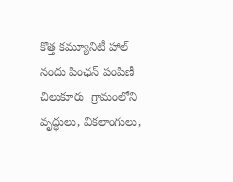కొత్త కమ్యూనిటీ హాల్ నందు పింఛన్ పంపిణీ
చిలుకూరు  గ్రామంలోని వృద్ధులు, వికలాంగులు,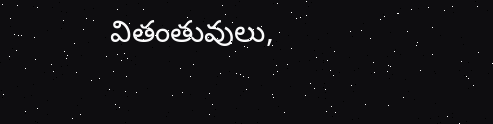వితంతువులు,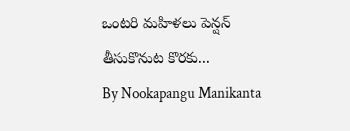ఒంటరి మహిళలు పెన్షన్ తీసుకొనుట కొరకు...
By Nookapangu Manikanta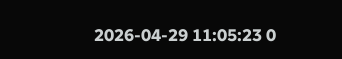2026-04-29 11:05:23 0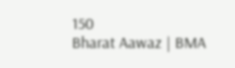150
Bharat Aawaz | BMA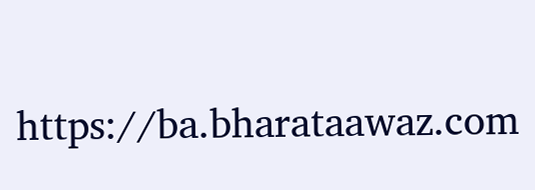https://ba.bharataawaz.com